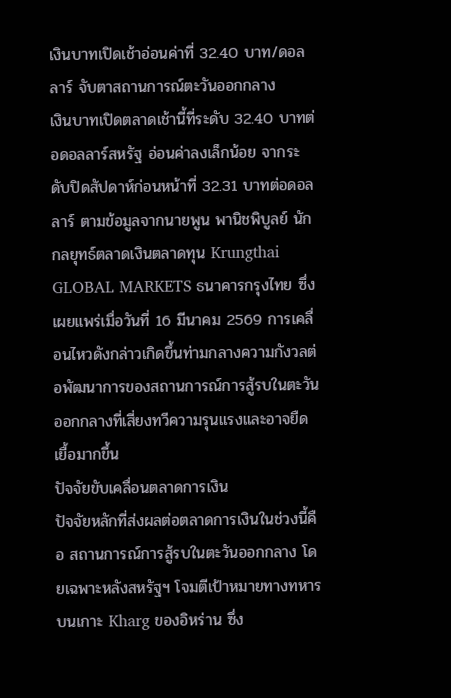เงินบาทเปิดเช้าอ่อนค่าที่ 32.40 บาท/ดอลลาร์ จับตาสถานการณ์ตะวันออกกลาง
เงินบาทเปิดตลาดเช้านี้ที่ระดับ 32.40 บาทต่อดอลลาร์สหรัฐ อ่อนค่าลงเล็กน้อย จากระดับปิดสัปดาห์ก่อนหน้าที่ 32.31 บาทต่อดอลลาร์ ตามข้อมูลจากนายพูน พานิชพิบูลย์ นักกลยุทธ์ตลาดเงินตลาดทุน Krungthai GLOBAL MARKETS ธนาคารกรุงไทย ซึ่งเผยแพร่เมื่อวันที่ 16 มีนาคม 2569 การเคลื่อนไหวดังกล่าวเกิดขึ้นท่ามกลางความกังวลต่อพัฒนาการของสถานการณ์การสู้รบในตะวันออกกลางที่เสี่ยงทวีความรุนแรงและอาจยืดเยื้อมากขึ้น
ปัจจัยขับเคลื่อนตลาดการเงิน
ปัจจัยหลักที่ส่งผลต่อตลาดการเงินในช่วงนี้คือ สถานการณ์การสู้รบในตะวันออกกลาง โดยเฉพาะหลังสหรัฐฯ โจมตีเป้าหมายทางทหารบนเกาะ Kharg ของอิหร่าน ซึ่ง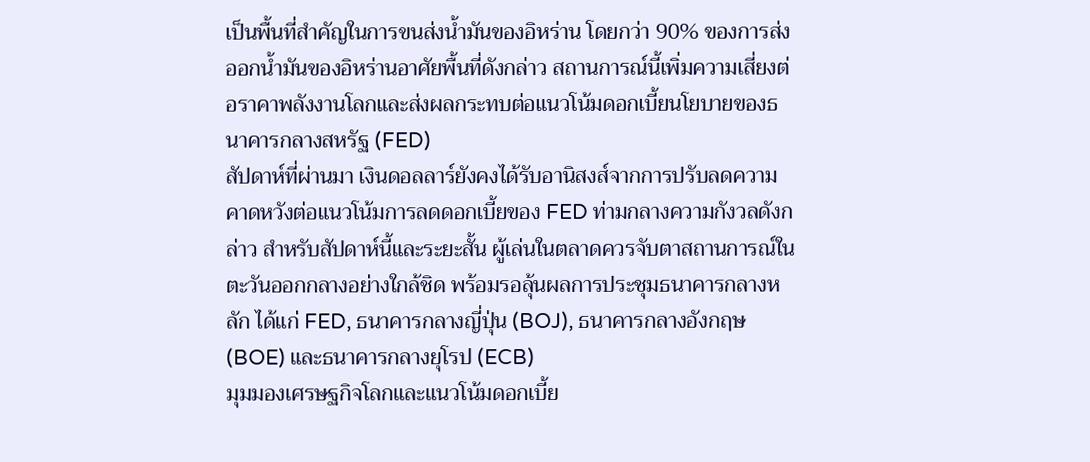เป็นพื้นที่สำคัญในการขนส่งน้ำมันของอิหร่าน โดยกว่า 90% ของการส่งออกน้ำมันของอิหร่านอาศัยพื้นที่ดังกล่าว สถานการณ์นี้เพิ่มความเสี่ยงต่อราคาพลังงานโลกและส่งผลกระทบต่อแนวโน้มดอกเบี้ยนโยบายของธนาคารกลางสหรัฐ (FED)
สัปดาห์ที่ผ่านมา เงินดอลลาร์ยังคงได้รับอานิสงส์จากการปรับลดความคาดหวังต่อแนวโน้มการลดดอกเบี้ยของ FED ท่ามกลางความกังวลดังกล่าว สำหรับสัปดาห์นี้และระยะสั้น ผู้เล่นในตลาดควรจับตาสถานการณ์ในตะวันออกกลางอย่างใกล้ชิด พร้อมรอลุ้นผลการประชุมธนาคารกลางหลัก ได้แก่ FED, ธนาคารกลางญี่ปุ่น (BOJ), ธนาคารกลางอังกฤษ (BOE) และธนาคารกลางยุโรป (ECB)
มุมมองเศรษฐกิจโลกและแนวโน้มดอกเบี้ย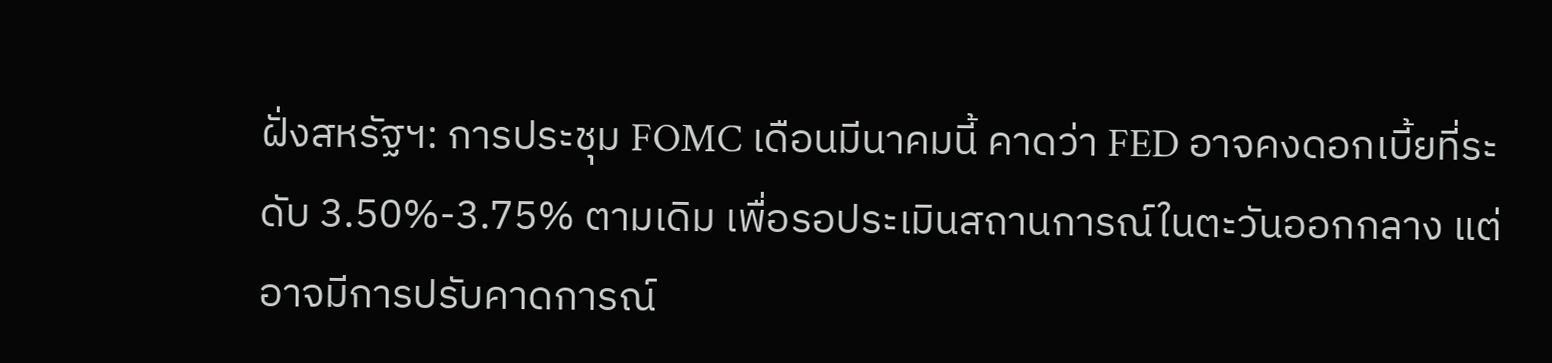ฝั่งสหรัฐฯ: การประชุม FOMC เดือนมีนาคมนี้ คาดว่า FED อาจคงดอกเบี้ยที่ระดับ 3.50%-3.75% ตามเดิม เพื่อรอประเมินสถานการณ์ในตะวันออกกลาง แต่อาจมีการปรับคาดการณ์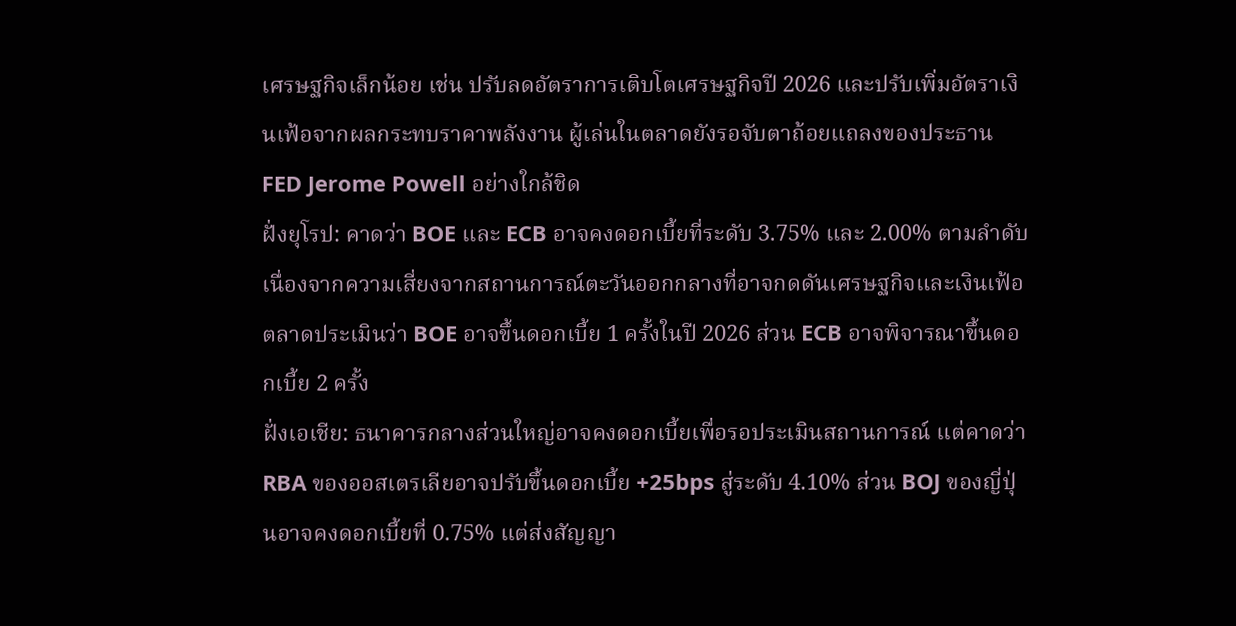เศรษฐกิจเล็กน้อย เช่น ปรับลดอัตราการเติบโตเศรษฐกิจปี 2026 และปรับเพิ่มอัตราเงินเฟ้อจากผลกระทบราคาพลังงาน ผู้เล่นในตลาดยังรอจับตาถ้อยแถลงของประธาน FED Jerome Powell อย่างใกล้ชิด
ฝั่งยุโรป: คาดว่า BOE และ ECB อาจคงดอกเบี้ยที่ระดับ 3.75% และ 2.00% ตามลำดับ เนื่องจากความเสี่ยงจากสถานการณ์ตะวันออกกลางที่อาจกดดันเศรษฐกิจและเงินเฟ้อ ตลาดประเมินว่า BOE อาจขึ้นดอกเบี้ย 1 ครั้งในปี 2026 ส่วน ECB อาจพิจารณาขึ้นดอกเบี้ย 2 ครั้ง
ฝั่งเอเชีย: ธนาคารกลางส่วนใหญ่อาจคงดอกเบี้ยเพื่อรอประเมินสถานการณ์ แต่คาดว่า RBA ของออสเตรเลียอาจปรับขึ้นดอกเบี้ย +25bps สู่ระดับ 4.10% ส่วน BOJ ของญี่ปุ่นอาจคงดอกเบี้ยที่ 0.75% แต่ส่งสัญญา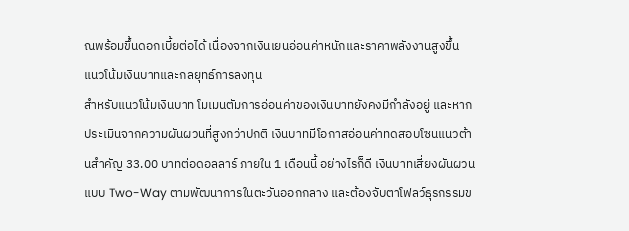ณพร้อมขึ้นดอกเบี้ยต่อได้ เนื่องจากเงินเยนอ่อนค่าหนักและราคาพลังงานสูงขึ้น
แนวโน้มเงินบาทและกลยุทธ์การลงทุน
สำหรับแนวโน้มเงินบาท โมเมนตัมการอ่อนค่าของเงินบาทยังคงมีกำลังอยู่ และหากประเมินจากความผันผวนที่สูงกว่าปกติ เงินบาทมีโอกาสอ่อนค่าทดสอบโซนแนวต้านสำคัญ 33.00 บาทต่อดอลลาร์ ภายใน 1 เดือนนี้ อย่างไรก็ดี เงินบาทเสี่ยงผันผวนแบบ Two-Way ตามพัฒนาการในตะวันออกกลาง และต้องจับตาโฟลว์ธุรกรรมข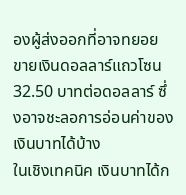องผู้ส่งออกที่อาจทยอยขายเงินดอลลาร์แถวโซน 32.50 บาทต่อดอลลาร์ ซึ่งอาจชะลอการอ่อนค่าของเงินบาทได้บ้าง
ในเชิงเทคนิค เงินบาทได้ก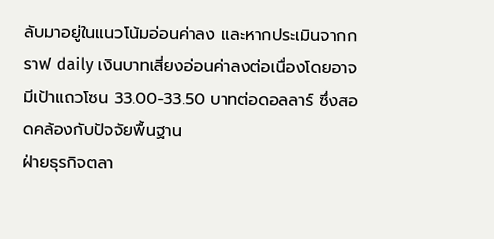ลับมาอยู่ในแนวโน้มอ่อนค่าลง และหากประเมินจากกราฟ daily เงินบาทเสี่ยงอ่อนค่าลงต่อเนื่องโดยอาจมีเป้าแถวโซน 33.00-33.50 บาทต่อดอลลาร์ ซึ่งสอดคล้องกับปัจจัยพื้นฐาน
ฝ่ายธุรกิจตลา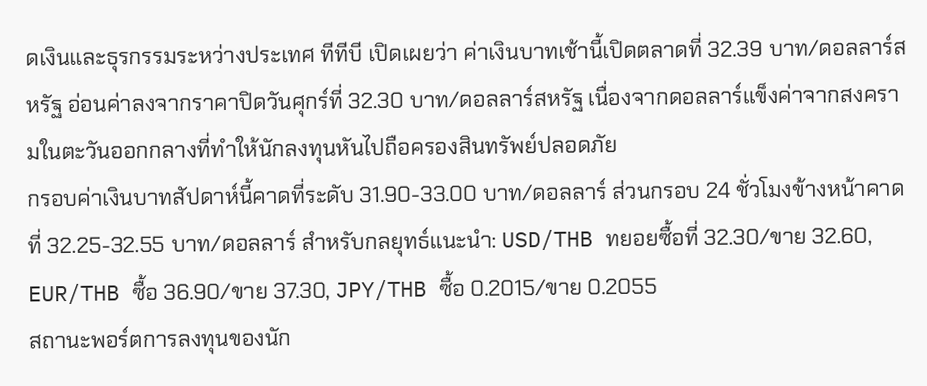ดเงินและธุรกรรมระหว่างประเทศ ทีทีบี เปิดเผยว่า ค่าเงินบาทเช้านี้เปิดตลาดที่ 32.39 บาท/ดอลลาร์สหรัฐ อ่อนค่าลงจากราคาปิดวันศุกร์ที่ 32.30 บาท/ดอลลาร์สหรัฐ เนื่องจากดอลลาร์แข็งค่าจากสงครามในตะวันออกกลางที่ทำให้นักลงทุนหันไปถือครองสินทรัพย์ปลอดภัย
กรอบค่าเงินบาทสัปดาห์นี้คาดที่ระดับ 31.90-33.00 บาท/ดอลลาร์ ส่วนกรอบ 24 ชั่วโมงข้างหน้าคาดที่ 32.25-32.55 บาท/ดอลลาร์ สำหรับกลยุทธ์แนะนำ: USD/THB ทยอยซื้อที่ 32.30/ขาย 32.60, EUR/THB ซื้อ 36.90/ขาย 37.30, JPY/THB ซื้อ 0.2015/ขาย 0.2055
สถานะพอร์ตการลงทุนของนัก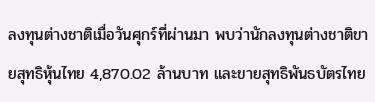ลงทุนต่างชาติเมื่อวันศุกร์ที่ผ่านมา พบว่านักลงทุนต่างชาติขายสุทธิหุ้นไทย 4,870.02 ล้านบาท และขายสุทธิพันธบัตรไทย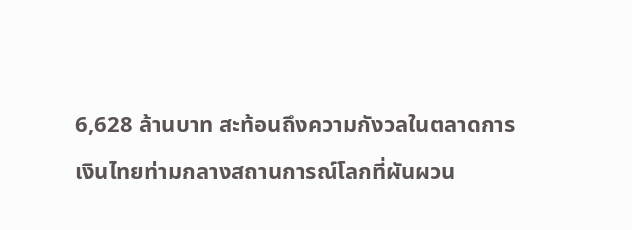6,628 ล้านบาท สะท้อนถึงความกังวลในตลาดการเงินไทยท่ามกลางสถานการณ์โลกที่ผันผวน